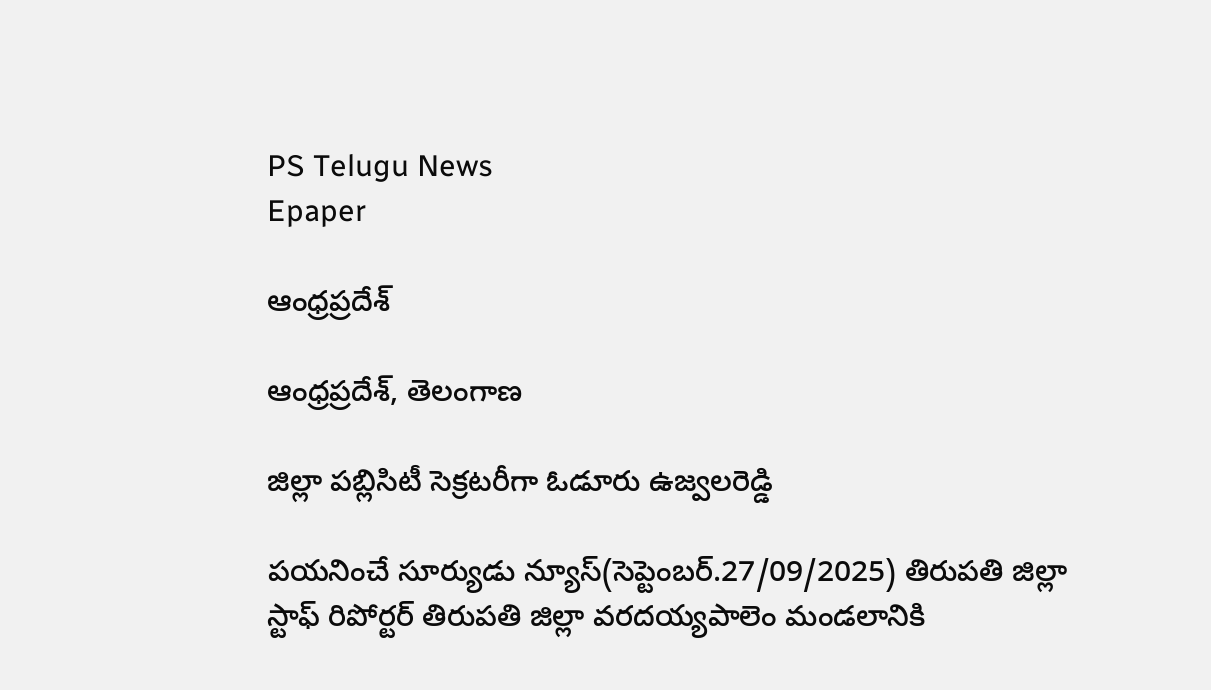PS Telugu News
Epaper

ఆంధ్రప్రదేశ్

ఆంధ్రప్రదేశ్, తెలంగాణ

జిల్లా పబ్లిసిటీ సెక్రటరీగా ఓడూరు ఉజ్వలరెడ్డి

పయనించే సూర్యుడు న్యూస్(సెప్టెంబర్.27/09/2025) తిరుపతి జిల్లా స్టాఫ్ రిపోర్టర్ తిరుపతి జిల్లా వరదయ్యపాలెం మండలానికి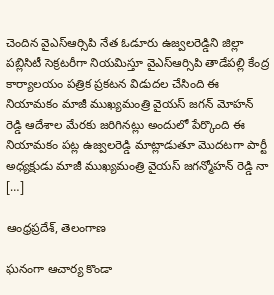చెందిన వైఎస్ఆర్సిపి నేత ఓడూరు ఉజ్వలరెడ్డిని జిల్లా పబ్లిసిటీ సెక్రటరీగా నియమిస్తూ వైఎస్ఆర్సిపి తాడేపల్లి కేంద్ర కార్యాలయం పత్రిక ప్రకటన విడుదల చేసింది ఈ నియామకం మాజీ ముఖ్యమంత్రి వైయస్ జగన్ మోహన్ రెడ్డి ఆదేశాల మేరకు జరిగినట్లు అందులో పేర్కొంది ఈ నియామకం పట్ల ఉజ్వలరెడ్డి మాట్లాడుతూ మొదటగా పార్టీ అధ్యక్షుడు మాజీ ముఖ్యమంత్రి వైయస్ జగన్మోహన్ రెడ్డి నా […]

ఆంధ్రప్రదేశ్, తెలంగాణ

ఘనంగా ఆచార్య కొండా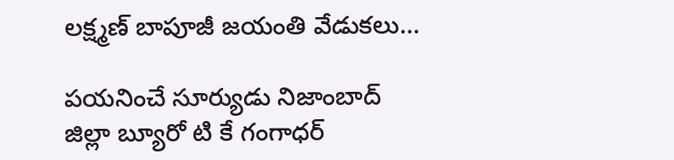లక్ష్మణ్ బాపూజీ జయంతి వేడుకలు…

పయనించే సూర్యుడు నిజాంబాద్ జిల్లా బ్యూరో టి కే గంగాధర్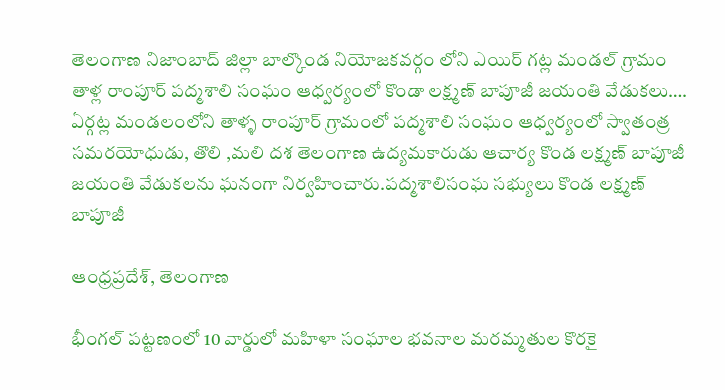తెలంగాణ నిజాంబాద్ జిల్లా బాల్కొండ నియోజకవర్గం లోని ఎయిర్ గట్ల మండల్ గ్రామం తాళ్ల రాంపూర్ పద్మశాలి సంఘం ఆధ్వర్యంలో కొండా లక్ష్మణ్ బాపూజీ జయంతి వేడుకలు…. ఏర్గట్ల మండలంలోని తాళ్ళ రాంపూర్ గ్రామంలో పద్మశాలి సంఘం ఆధ్వర్యంలో స్వాతంత్ర సమరయోధుడు, తొలి ,మలి దశ తెలంగాణ ఉద్యమకారుడు ఆచార్య కొండ లక్ష్మణ్ బాపూజీ జయంతి వేడుకలను ఘనంగా నిర్వహించారు.పద్మశాలిసంఘ సభ్యులు కొండ లక్ష్మణ్ బాపూజీ

ఆంధ్రప్రదేశ్, తెలంగాణ

భీంగల్ పట్టణంలో 10 వార్డులో మహిళా సంఘాల భవనాల మరమ్మతుల కొరకై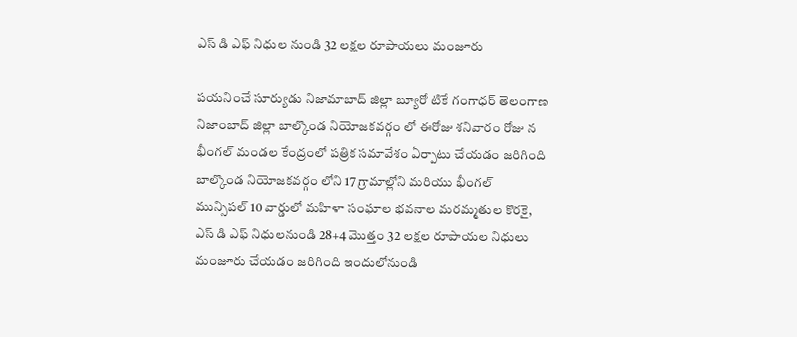ఎస్ డి ఎఫ్ నిధుల నుండి 32 లక్షల రూపాయలు మంజూరు

పయనించే సూర్యుడు నిజామాబాద్ జిల్లా బ్యూరో టికే గంగాధర్ తెలంగాణ నిజాంబాద్ జిల్లా బాల్కొండ నియోజకవర్గం లో ఈరోజు శనివారం రోజు న భీంగల్ మండల కేంద్రంలో పత్రిక సమావేశం ఏర్పాటు చేయడం జరిగింది బాల్కొండ నియోజకవర్గం లోని 17 గ్రామాల్లోని మరియు భీంగల్ మున్సిపల్ 10 వార్డులో మహిళా సంఘాల భవనాల మరమ్మతుల కొరకై, ఎస్ డి ఎఫ్ నిధులనుండి 28+4 మొత్తం 32 లక్షల రూపాయల నిధులు మంజూరు చేయడం జరిగింది ఇందులోనుండి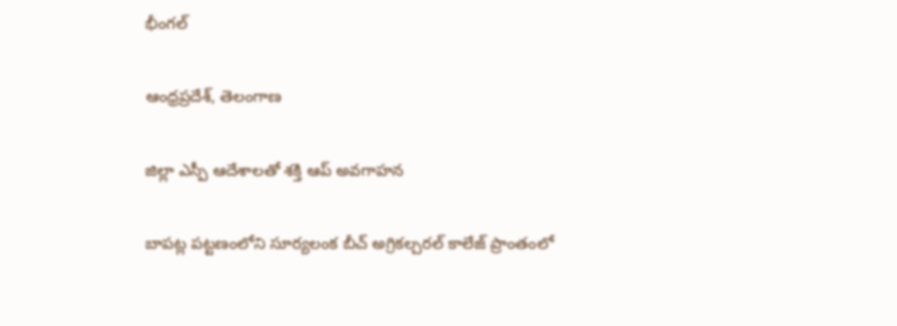భీంగల్

ఆంధ్రప్రదేశ్, తెలంగాణ

జిల్లా ఎస్పీ ఆదేశాలతో శక్తి ఆప్ అవగాహన

బాపట్ల పట్టణంలోని సూర్యలంక బీచ్ అగ్రికల్చరల్ కాలేజ్ ప్రాంతంలో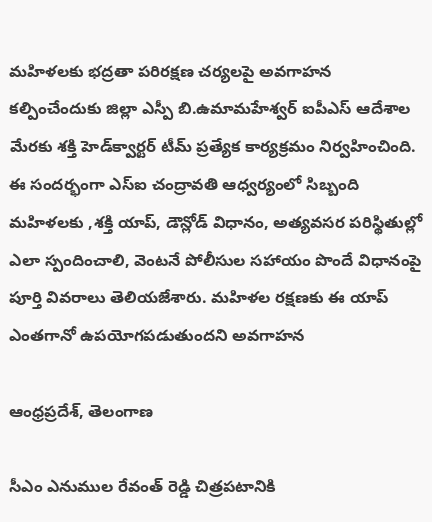మహిళలకు భద్రతా పరిరక్షణ చర్యలపై అవగాహన కల్పించేందుకు జిల్లా ఎస్పీ బి.ఉమామహేశ్వర్ ఐపీఎస్ ఆదేశాల మేరకు శక్తి హెడ్‌క్వార్టర్‌ టీమ్ ప్రత్యేక కార్యక్రమం నిర్వహించింది. ఈ సందర్భంగా ఎస్ఐ చంద్రావతి ఆధ్వర్యంలో సిబ్బంది మహిళలకు ,శక్తి యాప్, డౌన్లోడ్ విధానం, అత్యవసర పరిస్థితుల్లో ఎలా స్పందించాలి, వెంటనే పోలీసుల సహాయం పొందే విధానంపై పూర్తి వివరాలు తెలియజేశారు. మహిళల రక్షణకు ఈ యాప్ ఎంతగానో ఉపయోగపడుతుందని అవగాహన

ఆంధ్రప్రదేశ్, తెలంగాణ

సీఎం ఎనుముల రేవంత్ రెడ్డి చిత్రపటానికి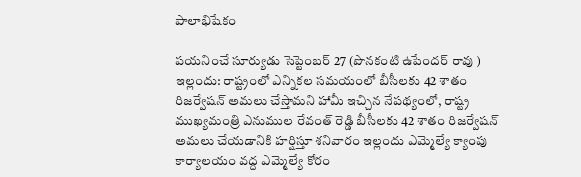పాలాభిషేకం

పయనించే సూర్యుడు సెప్టెంబర్ 27 (పొనకంటి ఉపేందర్ రావు ) ఇల్లందు: రాష్ట్రంలో ఎన్నికల సమయంలో బీసీలకు 42 శాతం రిజర్వేషన్ అమలు చేస్తామని హామీ ఇచ్చిన నేపథ్యంలో, రాష్ట్ర ముఖ్యమంత్రి ఎనుముల రేవంత్ రెడ్డి బీసీలకు 42 శాతం రిజర్వేషన్ అమలు చేయడానికి హర్షిస్తూ శనివారం ఇల్లందు ఎమ్మెల్యే క్యాంపు కార్యాలయం వద్ద ఎమ్మెల్యే కోరం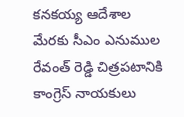కనకయ్య ఆదేశాల మేరకు సీఎం ఎనుముల రేవంత్ రెడ్డి చిత్రపటానికి కాంగ్రెస్ నాయకులు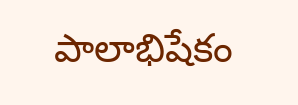పాలాభిషేకం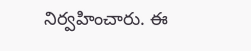నిర్వహించారు. ఈ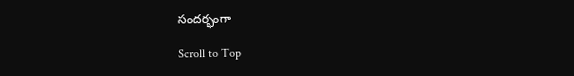సందర్భంగా

Scroll to Top